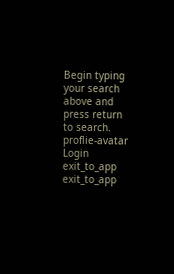Begin typing your search above and press return to search.
proflie-avatar
Login
exit_to_app
exit_to_app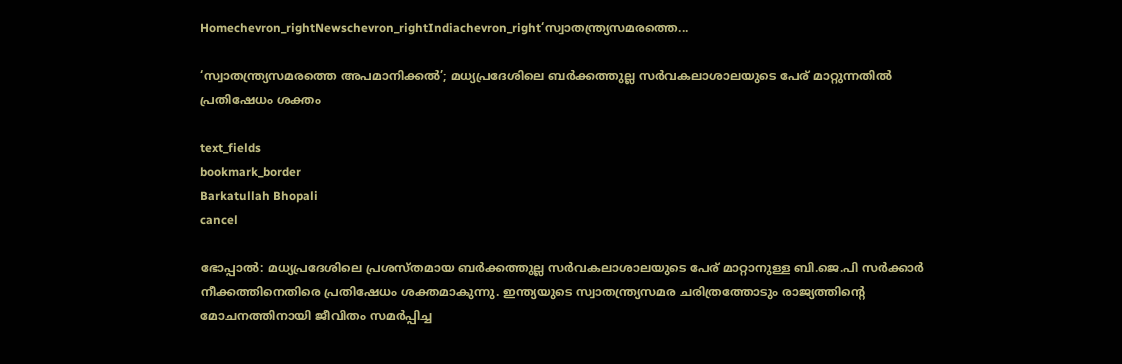Homechevron_rightNewschevron_rightIndiachevron_right‘സ്വാതന്ത്ര്യസമരത്തെ...

‘സ്വാതന്ത്ര്യസമരത്തെ അപമാനിക്കൽ’; മധ്യപ്രദേശിലെ ബർക്കത്തുല്ല സർവകലാശാലയുടെ പേര് മാറ്റുന്നതിൽ പ്രതിഷേധം ശക്തം

text_fields
bookmark_border
Barkatullah Bhopali
cancel

ഭോപ്പാൽ: മധ്യപ്രദേശിലെ പ്രശസ്തമായ ബർക്കത്തുല്ല സർവകലാശാലയുടെ പേര് മാറ്റാനുള്ള ബി.ജെ.പി സർക്കാർ നീക്കത്തിനെതിരെ പ്രതിഷേധം ശക്തമാകുന്നു. ഇന്ത്യയുടെ സ്വാതന്ത്ര്യസമര ചരിത്രത്തോടും രാജ്യത്തിന്റെ മോചനത്തിനായി ജീവിതം സമർപ്പിച്ച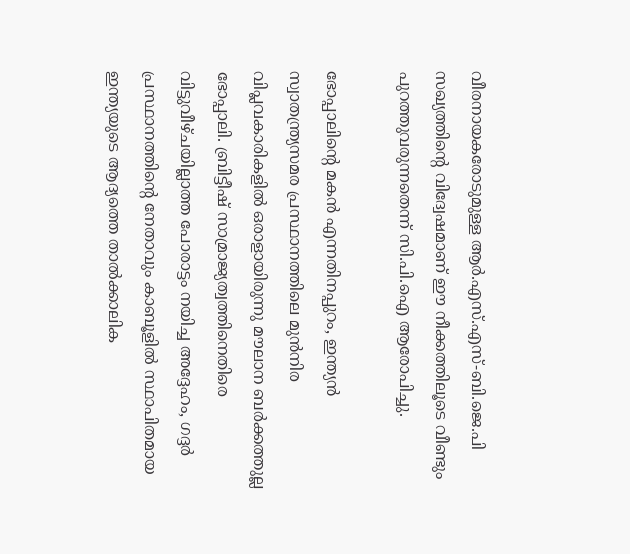വീരനായകരോടുമുള്ള ആർ.എസ്.എസ്-ബി.ജെ.പി സഖ്യത്തിന്റെ വിദ്വേഷമാണ് ഈ നീക്കത്തിലൂടെ വീണ്ടും പുറത്തുവരുന്നതെന്ന് സി.പി.ഐ ആരോപിച്ചു.

ഭോപ്പാലിന്റെ മകൻ എന്നതിനപ്പുറം, ഇന്ത്യൻ സ്വാതന്ത്ര്യസമര പ്രസ്ഥാനത്തിലെ മുൻനിര വിപ്ലവകാരികളിൽ ഒരാളായിരുന്നു മൗലാന ബർക്കത്തുല്ല ഭോപ്പാലി. ബ്രിട്ടീഷ് സാമ്രാജ്യത്വത്തിനെതിരെ വിട്ടുവീഴ്ചയില്ലാത്ത പോരാട്ടം നയിച്ച അദ്ദേഹം, ഗദ്ദർ പ്രസ്ഥാനത്തിന്റെ നേതാവും കാബൂളിൽ സ്ഥാപിതമായ ഇന്ത്യയുടെ ആദ്യത്തെ താൽക്കാലിക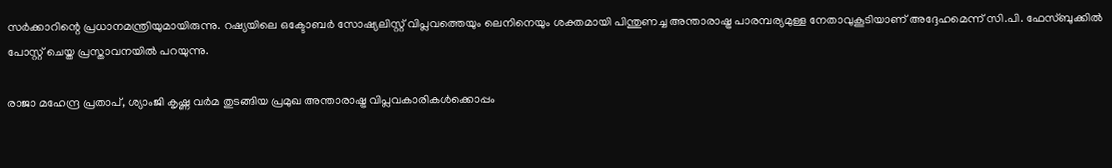സർക്കാറിന്റെ പ്രധാനമന്ത്രിയുമായിരുന്നു. റഷ്യയിലെ ഒക്ടോബർ സോഷ്യലിസ്റ്റ് വിപ്ലവത്തെയും ലെനിനെയും ശക്തമായി പിന്തുണച്ച അന്താരാഷ്ട്ര പാരമ്പര്യമുള്ള നേതാവുകൂടിയാണ് അദ്ദേഹമെന്ന് സി.പി. ഫേസ്ബുക്കിൽ പോസ്റ്റ് ചെയ്ത പ്രസ്താവനയിൽ പറയുന്നു.

രാജാ മഹേന്ദ്ര പ്രതാപ്, ശ്യാംജി കൃഷ്ണ വർമ തുടങ്ങിയ പ്രമുഖ അന്താരാഷ്ട്ര വിപ്ലവകാരികൾക്കൊപ്പം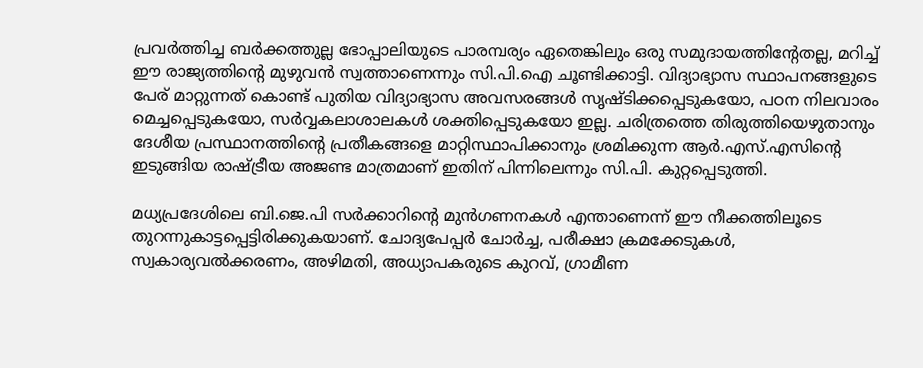പ്രവർത്തിച്ച ബർക്കത്തുല്ല ഭോപ്പാലിയുടെ പാരമ്പര്യം ഏതെങ്കിലും ഒരു സമുദായത്തിന്റേതല്ല, മറിച്ച് ഈ രാജ്യത്തിന്റെ മുഴുവൻ സ്വത്താണെന്നും സി.പി.ഐ ചൂണ്ടിക്കാട്ടി. വിദ്യാഭ്യാസ സ്ഥാപനങ്ങളുടെ പേര് മാറ്റുന്നത് കൊണ്ട് പുതിയ വിദ്യാഭ്യാസ അവസരങ്ങൾ സൃഷ്ടിക്കപ്പെടുകയോ, പഠന നിലവാരം മെച്ചപ്പെടുകയോ, സർവ്വകലാശാലകൾ ശക്തിപ്പെടുകയോ ഇല്ല. ചരിത്രത്തെ തിരുത്തിയെഴുതാനും ദേശീയ പ്രസ്ഥാനത്തിന്റെ പ്രതീകങ്ങളെ മാറ്റിസ്ഥാപിക്കാനും ശ്രമിക്കുന്ന ആർ.എസ്.എസിന്റെ ഇടുങ്ങിയ രാഷ്ട്രീയ അജണ്ട മാത്രമാണ് ഇതിന് പിന്നിലെന്നും സി.പി. കുറ്റപ്പെടുത്തി.

മധ്യപ്രദേശിലെ ബി.ജെ.പി സർക്കാറിന്റെ മുൻഗണനകൾ എന്താണെന്ന് ഈ നീക്കത്തിലൂടെ തുറന്നുകാട്ടപ്പെട്ടിരിക്കുകയാണ്. ചോദ്യപേപ്പർ ചോർച്ച, പരീക്ഷാ ക്രമക്കേടുകൾ, സ്വകാര്യവൽക്കരണം, അഴിമതി, അധ്യാപകരുടെ കുറവ്, ഗ്രാമീണ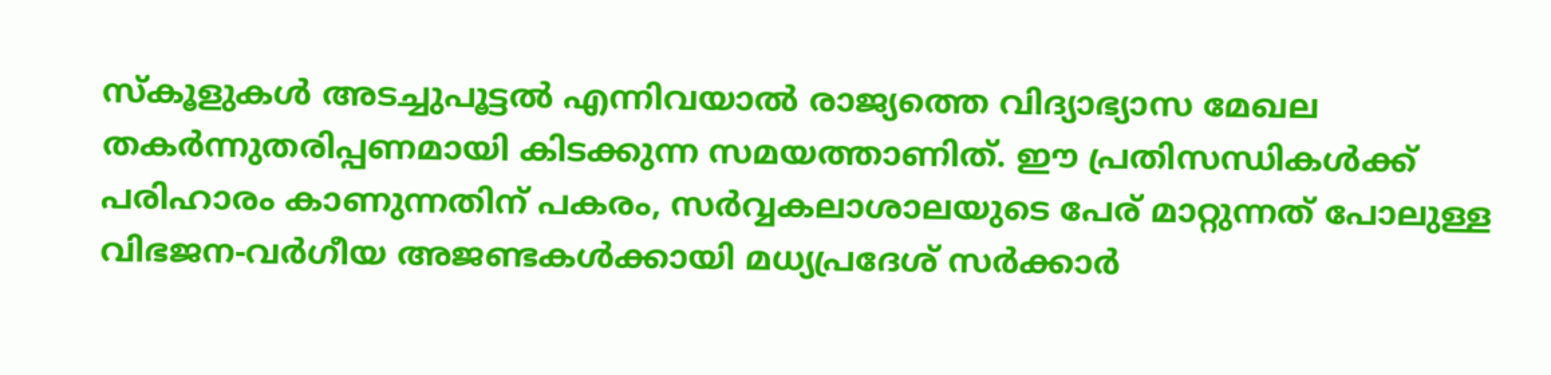സ്കൂളുകൾ അടച്ചുപൂട്ടൽ എന്നിവയാൽ രാജ്യത്തെ വിദ്യാഭ്യാസ മേഖല തകർന്നുതരിപ്പണമായി കിടക്കുന്ന സമയത്താണിത്. ഈ പ്രതിസന്ധികൾക്ക് പരിഹാരം കാണുന്നതിന് പകരം, സർവ്വകലാശാലയുടെ പേര് മാറ്റുന്നത് പോലുള്ള വിഭജന-വർഗീയ അജണ്ടകൾക്കായി മധ്യപ്രദേശ് സർക്കാർ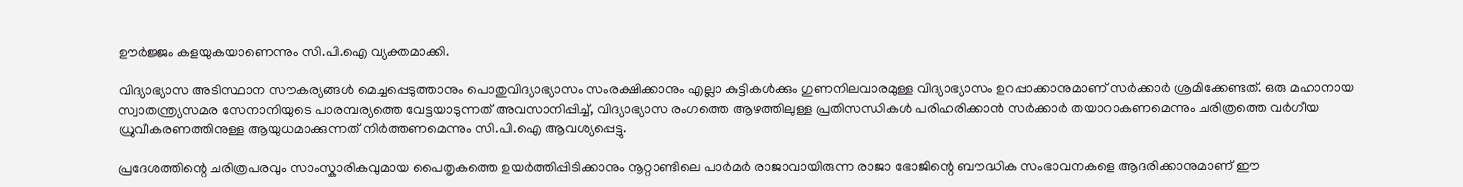ഊർജ്ജം കളയുകയാണെന്നും സി.പി.ഐ വ്യക്തമാക്കി.

വിദ്യാഭ്യാസ അടിസ്ഥാന സൗകര്യങ്ങൾ മെച്ചപ്പെടുത്താനും പൊതുവിദ്യാഭ്യാസം സംരക്ഷിക്കാനും എല്ലാ കുട്ടികൾക്കും ഗുണനിലവാരമുള്ള വിദ്യാഭ്യാസം ഉറപ്പാക്കാനുമാണ് സർക്കാർ ശ്രമിക്കേണ്ടത്. ഒരു മഹാനായ സ്വാതന്ത്ര്യസമര സേനാനിയുടെ പാരമ്പര്യത്തെ വേട്ടയാടുന്നത് അവസാനിപ്പിച്ച്, വിദ്യാഭ്യാസ രംഗത്തെ ആഴത്തിലുള്ള പ്രതിസന്ധികൾ പരിഹരിക്കാൻ സർക്കാർ തയാറാകണമെന്നും ചരിത്രത്തെ വർഗീയ ധ്രുവീകരണത്തിനുള്ള ആയുധമാക്കുന്നത് നിർത്തണമെന്നും സി.പി.ഐ ആവശ്യപ്പെട്ടു.

പ്രദേശത്തിന്റെ ചരിത്രപരവും സാംസ്കാരികവുമായ പൈതൃകത്തെ ഉയർത്തിപ്പിടിക്കാനും നൂറ്റാണ്ടിലെ പാർമർ രാജാവായിരുന്ന രാജാ ഭോജിന്റെ ബൗദ്ധിക സംഭാവനകളെ ആദരിക്കാനുമാണ് ഈ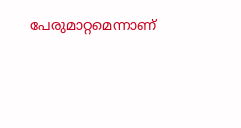പേരുമാറ്റമെന്നാണ്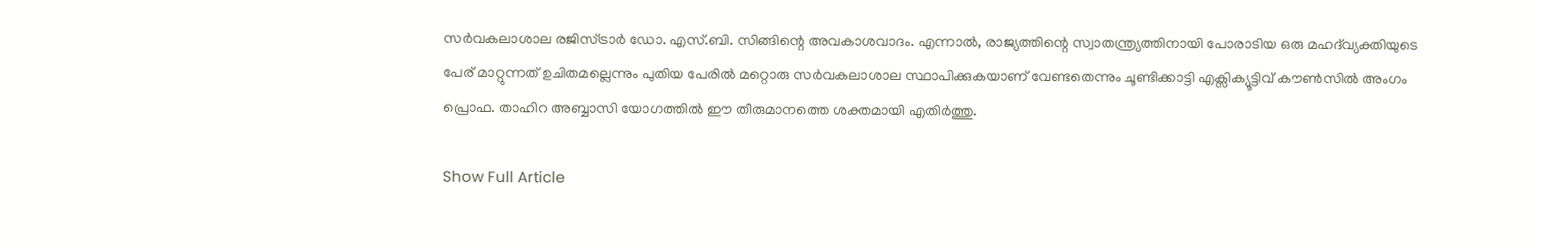സർവകലാശാല രജിസ്ട്രാർ ഡോ. എസ്.ബി. സിങ്ങിന്റെ അവകാശവാദം. എന്നാൽ, രാജ്യത്തിന്റെ സ്വാതന്ത്ര്യത്തിനായി പോരാടിയ ഒരു മഹദ്‌വ്യക്തിയുടെ പേര് മാറ്റുന്നത് ഉചിതമല്ലെന്നും പുതിയ പേരിൽ മറ്റൊരു സർവകലാശാല സ്ഥാപിക്കുകയാണ് വേണ്ടതെന്നും ചൂണ്ടിക്കാട്ടി എക്സിക്യൂട്ടിവ് കൗൺസിൽ അംഗം പ്രൊഫ. താഹിറ അബ്ബാസി യോഗത്തിൽ ഈ തീരുമാനത്തെ ശക്തമായി എതിർത്തു.

Show Full Article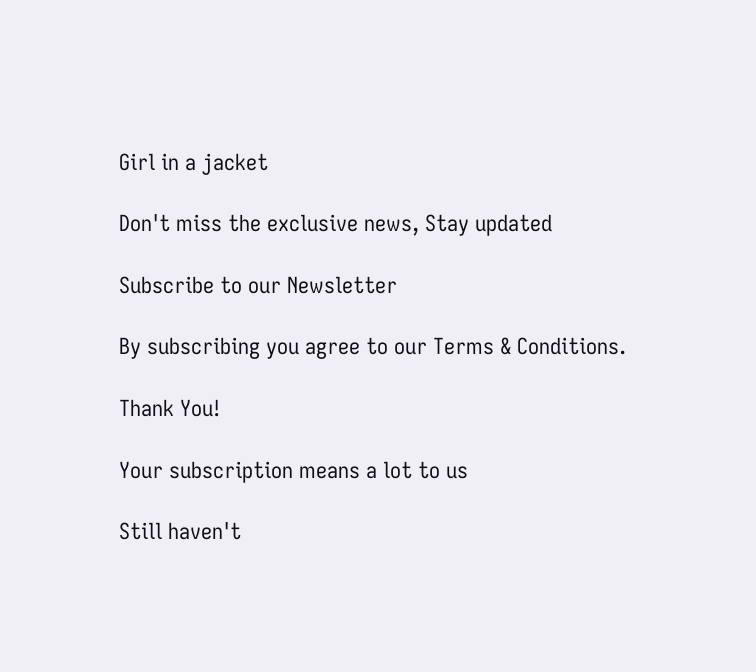Girl in a jacket

Don't miss the exclusive news, Stay updated

Subscribe to our Newsletter

By subscribing you agree to our Terms & Conditions.

Thank You!

Your subscription means a lot to us

Still haven't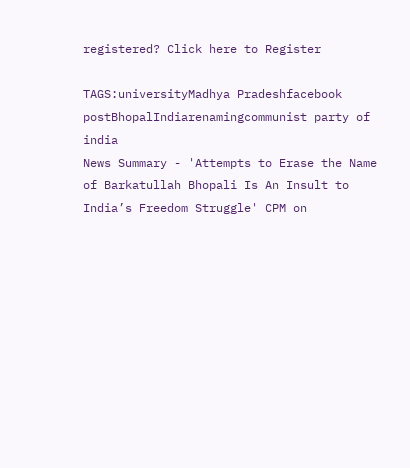registered? Click here to Register

TAGS:universityMadhya Pradeshfacebook postBhopalIndiarenamingcommunist party of india
News Summary - 'Attempts to Erase the Name of Barkatullah Bhopali Is An Insult to India’s Freedom Struggle' CPM on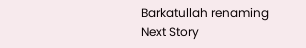Barkatullah renaming
Next Story